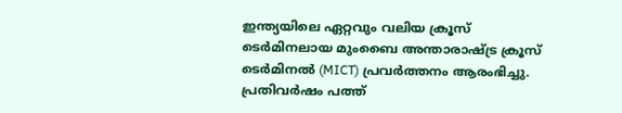ഇന്ത്യയിലെ ഏറ്റവും വലിയ ക്രൂസ് ടെർമിനലായ മുംബൈ അന്താരാഷ്ട്ര ക്രൂസ് ടെർമിനൽ (MICT) പ്രവർത്തനം ആരംഭിച്ചു. പ്രതിവർഷം പത്ത്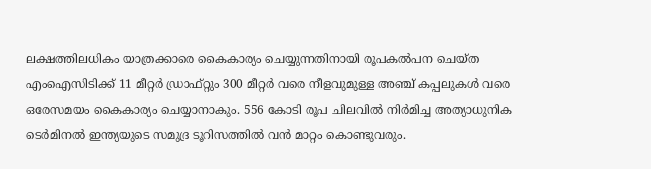ലക്ഷത്തിലധികം യാത്രക്കാരെ കൈകാര്യം ചെയ്യുന്നതിനായി രൂപകൽപന ചെയ്ത എംഐസിടിക്ക് 11 മീറ്റർ ഡ്രാഫ്റ്റും 300 മീറ്റർ വരെ നീളവുമുള്ള അഞ്ച് കപ്പലുകൾ വരെ ഒരേസമയം കൈകാര്യം ചെയ്യാനാകും. 556 കോടി രൂപ ചിലവിൽ നിർമിച്ച അത്യാധുനിക ടെർമിനൽ ഇന്ത്യയുടെ സമുദ്ര ടൂറിസത്തിൽ വൻ മാറ്റം കൊണ്ടുവരും.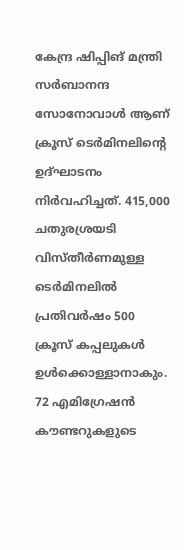കേന്ദ്ര ഷിപ്പിങ് മന്ത്രി സർബാനന്ദ സോനോവാൾ ആണ് ക്രൂസ് ടെർമിനലിന്റെ ഉദ്ഘാടനം നിർവഹിച്ചത്. 415,000 ചതുരശ്രയടി വിസ്തീർണമുള്ള ടെർമിനലിൽ പ്രതിവർഷം 500 ക്രൂസ്‌ കപ്പലുകൾ ഉൾക്കൊള്ളാനാകും. 72 എമിഗ്രേഷൻ കൗണ്ടറുകളുടെ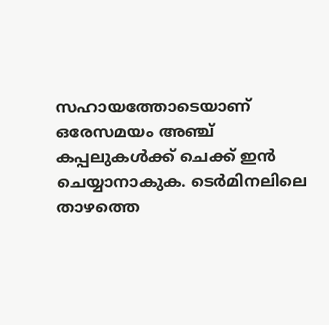സഹായത്തോടെയാണ് ഒരേസമയം അഞ്ച് കപ്പലുകൾക്ക് ചെക്ക് ഇൻ ചെയ്യാനാകുക. ടെർമിനലിലെ താഴത്തെ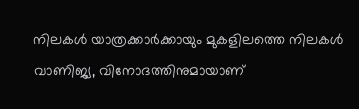നിലകൾ യാത്രക്കാർക്കായും മുകളിലത്തെ നിലകൾ വാണിജ്യ, വിനോദത്തിനുമായാണ്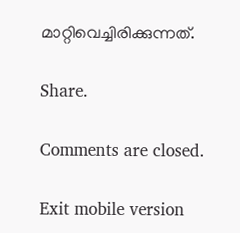മാറ്റിവെച്ചിരിക്കുന്നത്.

Share.

Comments are closed.

Exit mobile version